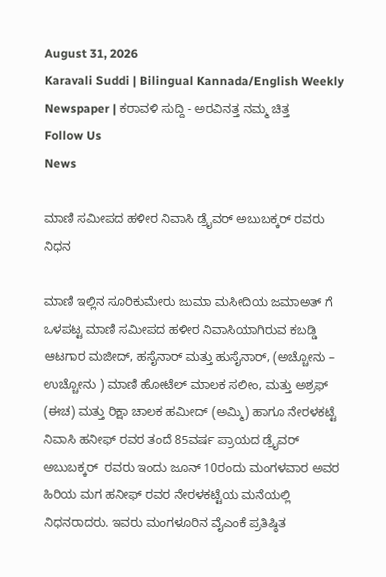August 31, 2026
Karavali Suddi | Bilingual Kannada/English Weekly Newspaper | ಕರಾವಳಿ ಸುದ್ದಿ - ಅರವಿನತ್ತ ನಮ್ಮ ಚಿತ್ತ
Follow Us
News

ಮಾಣಿ ಸಮೀಪದ ಹಳೀರ ನಿವಾಸಿ ಡ್ರೈವರ್ ಅಬುಬಕ್ಕರ್ ರವರು ನಿಧನ

ಮಾಣಿ ಇಲ್ಲಿನ ಸೂರಿಕುಮೇರು ಜುಮಾ ಮಸೀದಿಯ ಜಮಾಅತ್ ಗೆ ಒಳಪಟ್ಟ ಮಾಣಿ ಸಮೀಪದ ಹಳೀರ ನಿವಾಸಿಯಾಗಿರುವ ಕಬಡ್ಡಿ ಆಟಗಾರ ಮಜೀದ್, ಹಸೈನಾರ್ ಮತ್ತು ಹುಸೈನಾರ್, (ಅಚ್ಚೋನು – ಉಚ್ಚೋನು ) ಮಾಣಿ ಹೋಟೆಲ್ ಮಾಲಕ ಸಲೀಂ, ಮತ್ತು ಅಶ್ರಫ್ (ಈಚ) ಮತ್ತು ರಿಕ್ಷಾ ಚಾಲಕ ಹಮೀದ್ (ಅಮ್ಮಿ) ಹಾಗೂ ನೇರಳಕಟ್ಟೆ ನಿವಾಸಿ ಹನೀಫ್ ರವರ ತಂದೆ 85ವರ್ಷ ಪ್ರಾಯದ ಡ್ರೈವರ್ ಅಬುಬಕ್ಕರ್  ರವರು ಇಂದು ಜೂನ್ 10ರಂದು ಮಂಗಳವಾರ ಅವರ ಹಿರಿಯ ಮಗ ಹನೀಫ್ ರವರ ನೇರಳಕಟ್ಟೆಯ ಮನೆಯಲ್ಲಿ ನಿಧನರಾದರು. ಇವರು ಮಂಗಳೂರಿನ ವೈಎಂಕೆ ಪ್ರತಿಷ್ಠಿತ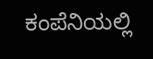ಕಂಪೆನಿಯಲ್ಲಿ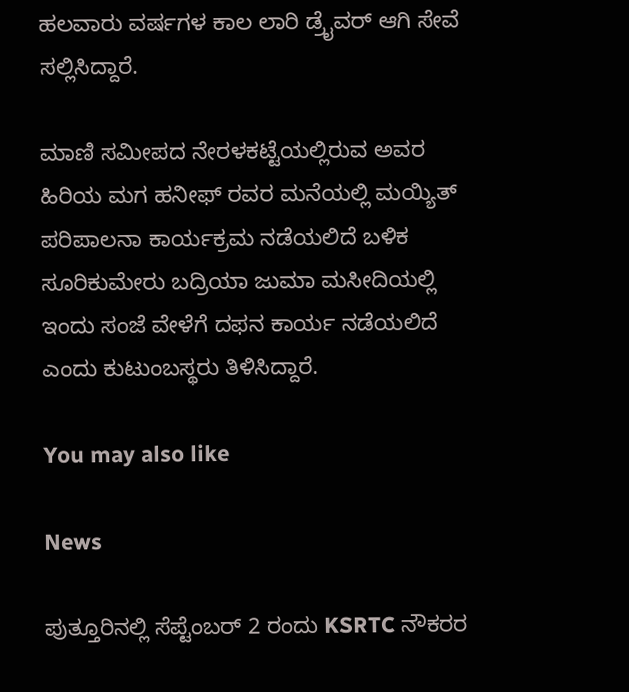ಹಲವಾರು ವರ್ಷಗಳ ಕಾಲ ಲಾರಿ ಡ್ರೈವರ್ ಆಗಿ ಸೇವೆ ಸಲ್ಲಿಸಿದ್ದಾರೆ.

ಮಾಣಿ ಸಮೀಪದ ನೇರಳಕಟ್ಟೆಯಲ್ಲಿರುವ ಅವರ ಹಿರಿಯ ಮಗ ಹನೀಫ್ ರವರ ಮನೆಯಲ್ಲಿ ಮಯ್ಯಿತ್ ಪರಿಪಾಲನಾ ಕಾರ್ಯಕ್ರಮ ನಡೆಯಲಿದೆ ಬಳಿಕ ಸೂರಿಕುಮೇರು ಬದ್ರಿಯಾ ಜುಮಾ ಮಸೀದಿಯಲ್ಲಿ ಇಂದು ಸಂಜೆ ವೇಳೆಗೆ ದಫನ ಕಾರ್ಯ ನಡೆಯಲಿದೆ ಎಂದು ಕುಟುಂಬಸ್ಥರು ತಿಳಿಸಿದ್ದಾರೆ.

You may also like

News

ಪುತ್ತೂರಿನಲ್ಲಿ ಸೆಪ್ಟೆಂಬರ್ 2 ರಂದು KSRTC ನೌಕರರ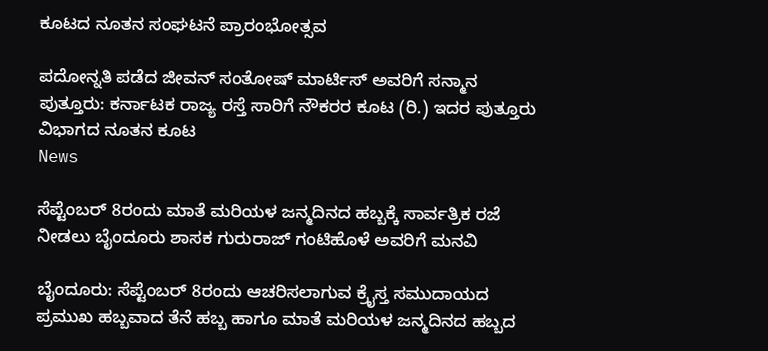ಕೂಟದ ನೂತನ ಸಂಘಟನೆ ಪ್ರಾರಂಭೋತ್ಸವ

ಪದೋನ್ನತಿ ಪಡೆದ ಜೀವನ್ ಸಂತೋಷ್ ಮಾರ್ಟಿಸ್ ಅವರಿಗೆ ಸನ್ಮಾನ ಪುತ್ತೂರು: ಕರ್ನಾಟಕ ರಾಜ್ಯ ರಸ್ತೆ ಸಾರಿಗೆ ನೌಕರರ ಕೂಟ (ರಿ.) ಇದರ ಪುತ್ತೂರು ವಿಭಾಗದ ನೂತನ ಕೂಟ
News

ಸೆಪ್ಟೆಂಬರ್ 8ರಂದು ಮಾತೆ ಮರಿಯಳ ಜನ್ಮದಿನದ ಹಬ್ಬಕ್ಕೆ ಸಾರ್ವತ್ರಿಕ ರಜೆ ನೀಡಲು ಬೈಂದೂರು ಶಾಸಕ ಗುರುರಾಜ್ ಗಂಟಿಹೊಳೆ ಅವರಿಗೆ ಮನವಿ

ಬೈಂದೂರು: ಸೆಪ್ಟೆಂಬರ್ 8ರಂದು ಆಚರಿಸಲಾಗುವ ಕ್ರೈಸ್ತ ಸಮುದಾಯದ ಪ್ರಮುಖ ಹಬ್ಬವಾದ ತೆನೆ ಹಬ್ಬ ಹಾಗೂ ಮಾತೆ ಮರಿಯಳ ಜನ್ಮದಿನದ ಹಬ್ಬದ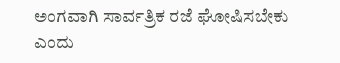ಅಂಗವಾಗಿ ಸಾರ್ವತ್ರಿಕ ರಜೆ ಘೋಷಿಸಬೇಕು ಎಂದು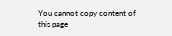You cannot copy content of this page